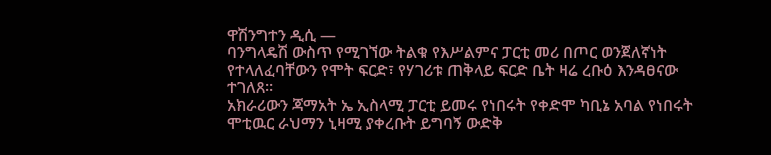ዋሽንግተን ዲሲ —
ባንግላዴሽ ውስጥ የሚገኘው ትልቁ የእሥልምና ፓርቲ መሪ በጦር ወንጀለኛነት የተላለፈባቸውን የሞት ፍርድ፣ የሃገሪቱ ጠቅላይ ፍርድ ቤት ዛሬ ረቡዕ እንዳፀናው ተገለጸ።
አክራሪውን ጃማአት ኤ ኢስላሚ ፓርቲ ይመሩ የነበሩት የቀድሞ ካቢኔ አባል የነበሩት ሞቲዉር ራህማን ኒዛሚ ያቀረቡት ይግባኝ ውድቅ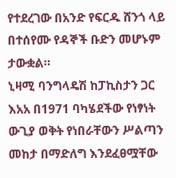የተደረገው በአንድ የፍርዱ ሸንጎ ላይ በተሰየሙ የዳኞች ቡድን መሆኑም ታውቋል።
ኒዛሚ ባንግላዴሽ ከፓኪስታን ጋር እአአ በ1971 ባካሄደችው የነፃነት ውጊያ ወቅት የነበራቸውን ሥልጣን መከታ በማድለግ እንደፈፀሟቸው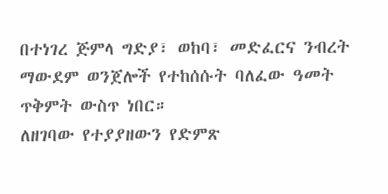በተነገረ ጅምላ ግድያ፣ ወከባ፣ መድፈርና ንብረት ማውደም ወንጀሎች የተከሰሱት ባለፈው ዓመት ጥቅምት ውስጥ ነበር።
ለዘገባው የተያያዘውን የድምጽ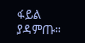ፋይል ያዳምጡ።